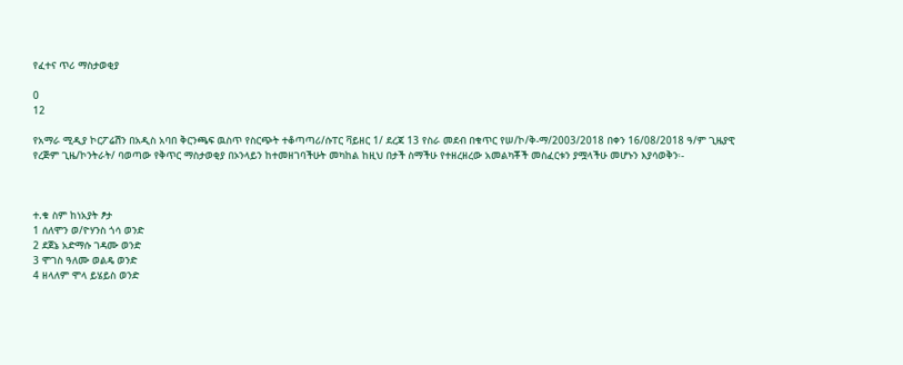የፈተና ጥሪ ማስታወቂያ

0
12

የአማራ ሚዲያ ኮርፖሬሽን በአዲስ አባበ ቅርንጫፍ ዉስጥ የስርጭት ተቆጣጣሪ/ሱፐር ቫይዘር 1/ ደረጃ 13 የስራ መደብ በቁጥር የሠ/ኮ/ቅ-ማ/2003/2018 በቀን 16/08/2018 ዓ/ም ጊዜያዊ የረጅም ጊዜ/ኮንትራት/ ባወጣው የቅጥር ማስታወቂያ በኦንላይን ከተመዘገባችሁት መካከል ከዚህ በታች ስማችሁ የተዘረዘረው አመልካቾች መስፈርቱን ያሟላችሁ መሆኑን እያሳወቅን፡-



ተ.ቁ ስም ከነአያት ፆታ
1 ሰለሞን ወ/ዮሃንስ ጎሳ ወንድ
2 ደጀኔ አድማሱ ገዳሙ ወንድ
3 ሞገስ ዓለሙ ወልዴ ወንድ
4 ዘላለም ሞላ ይሄይስ ወንድ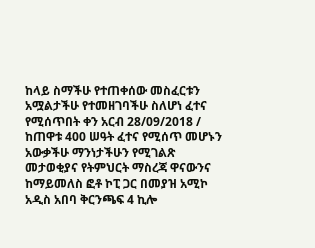ከላይ ስማችሁ የተጠቀሰው መስፈርቱን አሟልታችሁ የተመዘገባችሁ ስለሆነ ፈተና የሚሰጥበት ቀን አርብ 28/09/2018 / ከጠዋቱ 400 ሠዓት ፈተና የሚሰጥ መሆኑን አውቃችሁ ማንነታችሁን የሚገልጽ መታወቂያና የትምህርት ማስረጃ ዋናውንና ከማይመለስ ፎቶ ኮፒ ጋር በመያዝ አሚኮ አዲስ አበባ ቅርንጫፍ 4 ኪሎ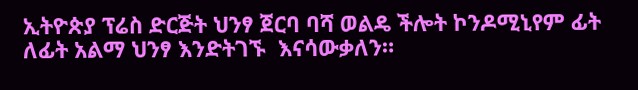ኢትዮጵያ ፕሬስ ድርጅት ህንፃ ጀርባ ባሻ ወልዴ ችሎት ኮንዶሚኒየም ፊት ለፊት አልማ ህንፃ እንድትገኙ  እናሳውቃለን።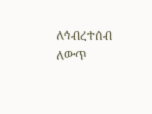ለኅብረተሰብ ለውጥ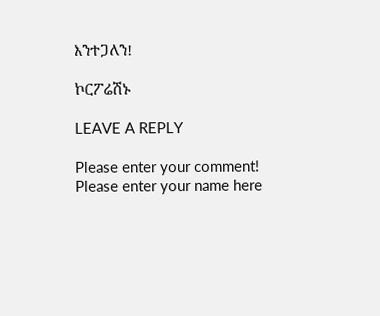እንተጋለን!

ኮርፖሬሽኑ

LEAVE A REPLY

Please enter your comment!
Please enter your name here